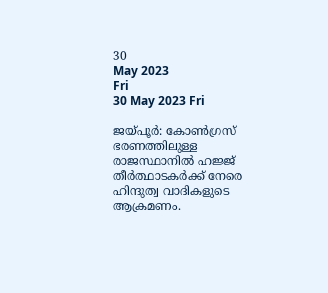30
May 2023
Fri
30 May 2023 Fri

ജയ്പൂർ: കോൺഗ്രസ് ഭരണത്തിലുള്ള രാജസ്ഥാനിൽ ഹജ്ജ് തീർത്ഥാടകർക്ക് നേരെ ഹിന്ദുത്വ വാദികളുടെ ആക്രമണം.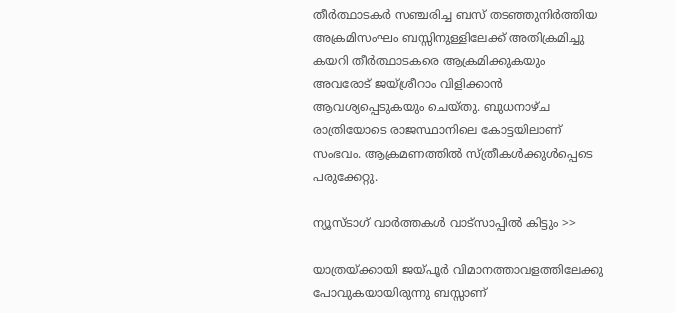തീർത്ഥാടകർ സഞ്ചരിച്ച ബസ് തടഞ്ഞുനിർത്തിയ അക്രമിസംഘം ബസ്സിനുള്ളിലേക്ക് അതിക്രമിച്ചു കയറി തീർത്ഥാടകരെ ആക്രമിക്കുകയും അവരോട് ജയ്ശ്രീറാം വിളിക്കാൻ ആവശ്യപ്പെടുകയും ചെയ്തു. ബുധനാഴ്ച രാത്രിയോടെ രാജസ്ഥാനിലെ കോട്ടയിലാണ് സംഭവം. ആക്രമണത്തിൽ സ്ത്രീകൾക്കുൾപ്പെടെ പരുക്കേറ്റു.

ന്യൂസ്ടാഗ് വാര്‍ത്തകള്‍ വാട്‌സാപ്പില്‍ കിട്ടും >>

യാത്രയ്ക്കായി ജയ്പൂർ വിമാനത്താവളത്തിലേക്കു പോവുകയായിരുന്നു ബസ്സാണ്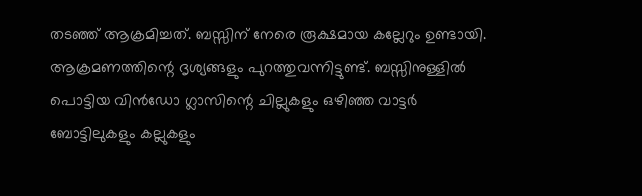തടഞ്ഞ് ആക്രമിച്ചത്. ബസ്സിന് നേരെ രൂക്ഷമായ കല്ലേറും ഉണ്ടായി. ആക്രമണത്തിന്റെ ദൃശ്യങ്ങളും പുറത്തുവന്നിട്ടുണ്ട്. ബസ്സിനുള്ളിൽ പൊട്ടിയ വിൻഡോ ഗ്ലാസിന്റെ ചില്ലുകളും ഒഴിഞ്ഞ വാട്ടർ ബോട്ടിലുകളും കല്ലുകളും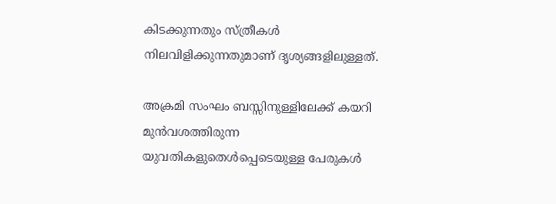കിടക്കുന്നതും സ്ത്രീകൾ നിലവിളിക്കുന്നതുമാണ് ദൃശ്യങ്ങളിലുള്ളത്.

അക്രമി സംഘം ബസ്സിനുള്ളിലേക്ക് കയറി മുൻവശത്തിരുന്ന യുവതികളുതെൾപ്പെടെയുള്ള പേരുകൾ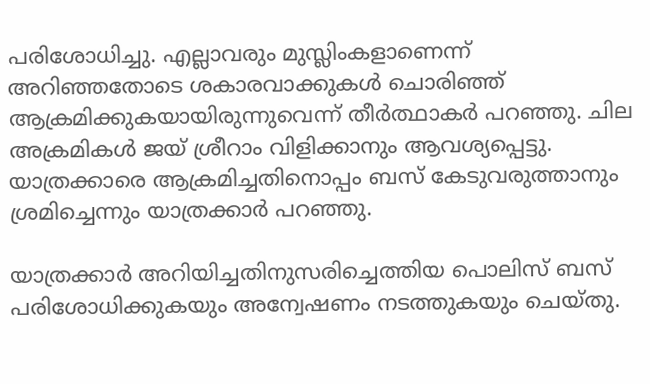പരിശോധിച്ചു. എല്ലാവരും മുസ്ലിംകളാണെന്ന് അറിഞ്ഞതോടെ ശകാരവാക്കുകൾ ചൊരിഞ്ഞ് ആക്രമിക്കുകയായിരുന്നുവെന്ന് തീർത്ഥാകർ പറഞ്ഞു. ചില അക്രമികൾ ജയ് ശ്രീറാം വിളിക്കാനും ആവശ്യപ്പെട്ടു. യാത്രക്കാരെ ആക്രമിച്ചതിനൊപ്പം ബസ് കേടുവരുത്താനും ശ്രമിച്ചെന്നും യാത്രക്കാർ പറഞ്ഞു.

യാത്രക്കാർ അറിയിച്ചതിനുസരിച്ചെത്തിയ പൊലിസ് ബസ് പരിശോധിക്കുകയും അന്വേഷണം നടത്തുകയും ചെയ്തു.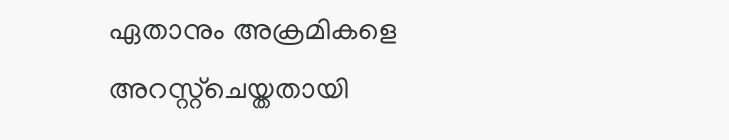ഏതാനും അക്രമികളെ അറസ്റ്റ്‌ചെയ്തതായി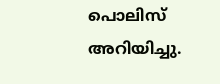പൊലിസ് അറിയിച്ചു.